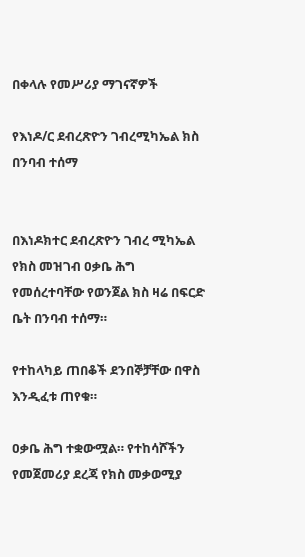በቀላሉ የመሥሪያ ማገናኛዎች

የእነዶ/ር ደብረጽዮን ገብረሚካኤል ክስ በንባብ ተሰማ


በእነዶክተር ደብረጽዮን ገብረ ሚካኤል የክስ መዝገብ ዐቃቤ ሕግ የመሰረተባቸው የወንጀል ክስ ዛሬ በፍርድ ቤት በንባብ ተሰማ።

የተከላካይ ጠበቆች ደንበኞቻቸው በዋስ እንዲፈቱ ጠየቁ።

ዐቃቤ ሕግ ተቋውሟል። የተከሳሾችን የመጀመሪያ ደረጃ የክስ መቃወሚያ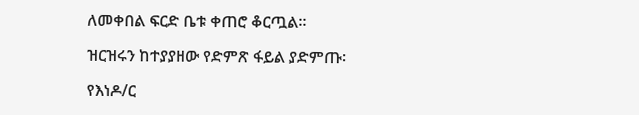ለመቀበል ፍርድ ቤቱ ቀጠሮ ቆርጧል።

ዝርዝሩን ከተያያዘው የድምጽ ፋይል ያድምጡ፡

የእነዶ/ር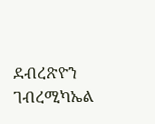ደብረጽዮን ገብረሚካኤል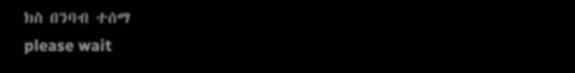ክስ በንባብ ተሰማ
please wait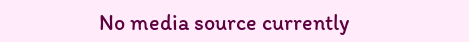No media source currently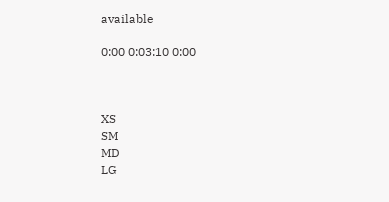available

0:00 0:03:10 0:00



XS
SM
MD
LG